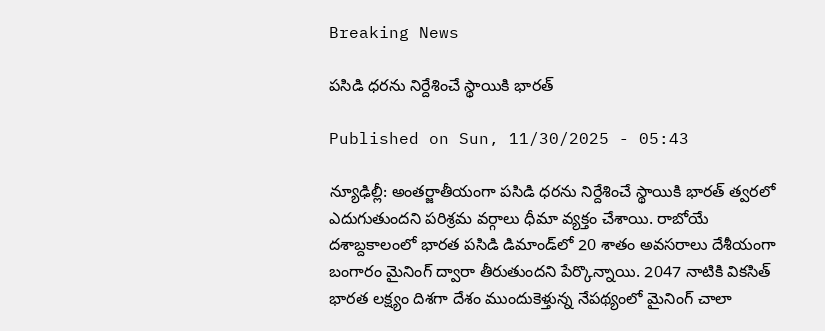Breaking News

పసిడి ధరను నిర్దేశించే స్థాయికి భారత్‌

Published on Sun, 11/30/2025 - 05:43

న్యూఢిల్లీ: అంతర్జాతీయంగా పసిడి ధరను నిర్దేశించే స్థాయికి భారత్‌ త్వరలో ఎదుగుతుందని పరిశ్రమ వర్గాలు ధీమా వ్యక్తం చేశాయి. రాబోయే దశాబ్దకాలంలో భారత పసిడి డిమాండ్‌లో 20 శాతం అవసరాలు దేశీయంగా బంగారం మైనింగ్‌ ద్వారా తీరుతుందని పేర్కొన్నాయి. 2047 నాటికి వికసిత్‌ భారత లక్ష్యం దిశగా దేశం ముందుకెళ్తున్న నేపథ్యంలో మైనింగ్‌ చాలా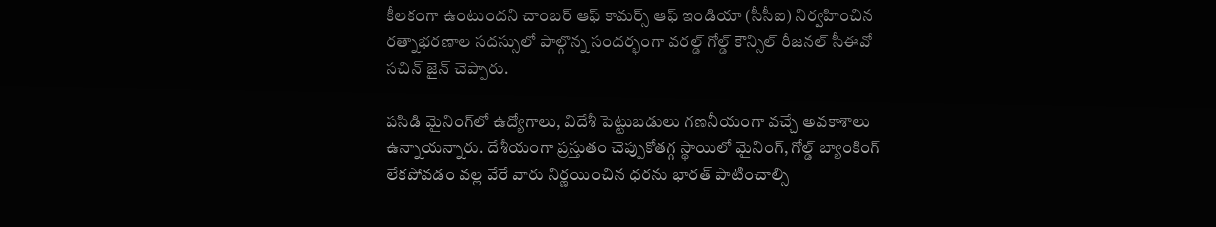కీలకంగా ఉంటుందని చాంబర్‌ ఆఫ్‌ కామర్స్‌ ఆఫ్‌ ఇండియా (సీసీఐ) నిర్వహించిన రత్నాభరణాల సదస్సులో పాల్గొన్న సందర్భంగా వరల్డ్‌ గోల్డ్‌ కౌన్సిల్‌ రీజనల్‌ సీఈవో సచిన్‌ జైన్‌ చెప్పారు.

పసిడి మైనింగ్‌లో ఉద్యోగాలు, విదేశీ పెట్టుబడులు గణనీయంగా వచ్చే అవకాశాలు ఉన్నాయన్నారు. దేశీయంగా ప్రస్తుతం చెప్పుకోతగ్గ స్థాయిలో మైనింగ్, గోల్డ్‌ బ్యాంకింగ్‌ లేకపోవడం వల్ల వేరే వారు నిర్ణయించిన ధరను భారత్‌ పాటించాల్సి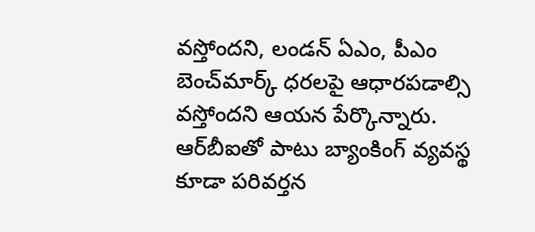వస్తోందని, లండన్‌ ఏఎం, పీఎం బెంచ్‌మార్క్‌ ధరలపై ఆధారపడాల్సి వస్తోందని ఆయన పేర్కొన్నారు. ఆర్‌బీఐతో పాటు బ్యాంకింగ్‌ వ్యవస్థ కూడా పరివర్తన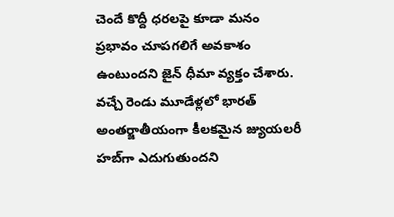చెందే కొద్దీ ధరలపై కూడా మనం ప్రభావం చూపగలిగే అవకాశం ఉంటుందని జైన్‌ ధీమా వ్యక్తం చేశారు. వచ్చే రెండు మూడేళ్లలో భారత్‌ అంతర్జాతీయంగా కీలకమైన జ్యుయలరీ హబ్‌గా ఎదుగుతుందని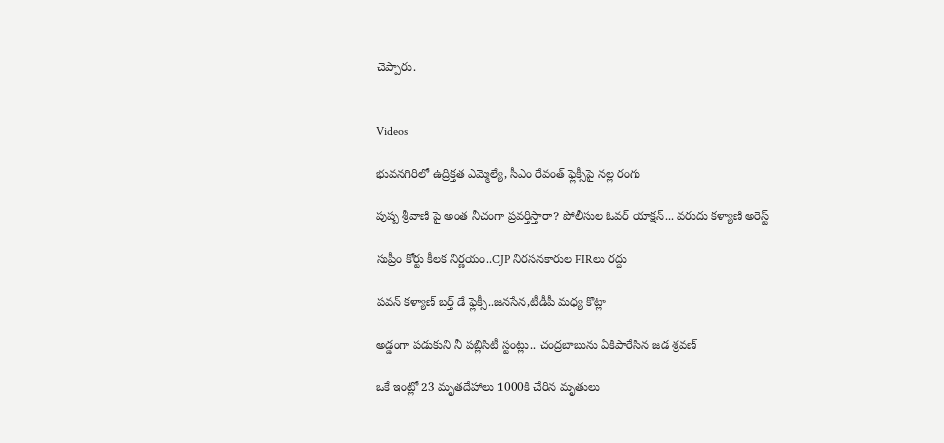చెప్పారు.


Videos

భువనగిరిలో ఉద్రిక్తత ఎమ్మెల్యే, సీఎం రేవంత్ ఫ్లెక్సీపై నల్ల రంగు

పుష్ప శ్రీవాణి పై అంత నీచంగా ప్రవర్తిస్తారా? పోలీసుల ఓవర్ యాక్షన్... వరుదు కళ్యాణి అరెస్ట్

సుప్రీం కోర్టు కీలక నిర్ణయం..CJP నిరసనకారుల FIRలు రద్దు

పవన్ కళ్యాణ్ బర్త్ డే ఫ్లెక్సీ..జనసేన,టీడీపీ మధ్య కొట్లా

అడ్డంగా పడుకుని నీ పబ్లిసిటీ స్టంట్లు.. చంద్రబాబును ఏకిపారేసిన జడ శ్రవణ్

ఒకే ఇంట్లో 23 మృతదేహాలు 1000కి చేరిన మృతులు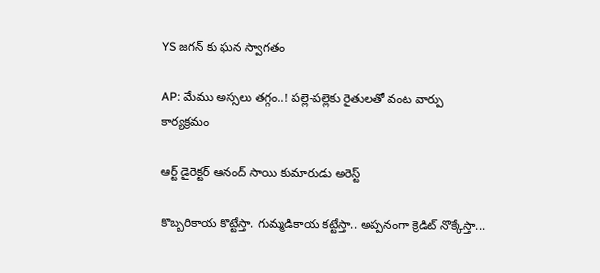YS జగన్ కు ఘన స్వాగతం

AP: మేము అస్సలు తగ్గం..! పల్లె-పల్లెకు రైతులతో వంట వార్పు కార్యక్రమం

ఆర్ట్ డైరెక్టర్ ఆనంద్ సాయి కుమారుడు అరెస్ట్

కొబ్బరికాయ కొట్టేస్తా. గుమ్మడికాయ కట్టేస్తా.. అప్పనంగా క్రెడిట్ నొక్కేస్తా...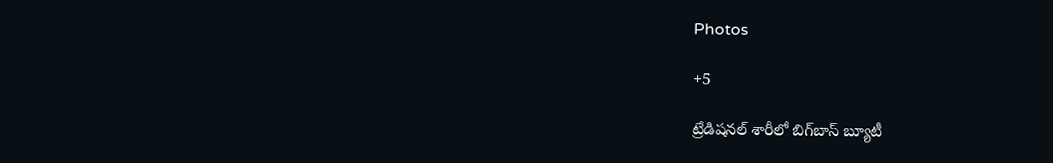Photos

+5

ట్రేడిషనల్ శారీలో బిగ్‌బాస్‌ బ్యూటీ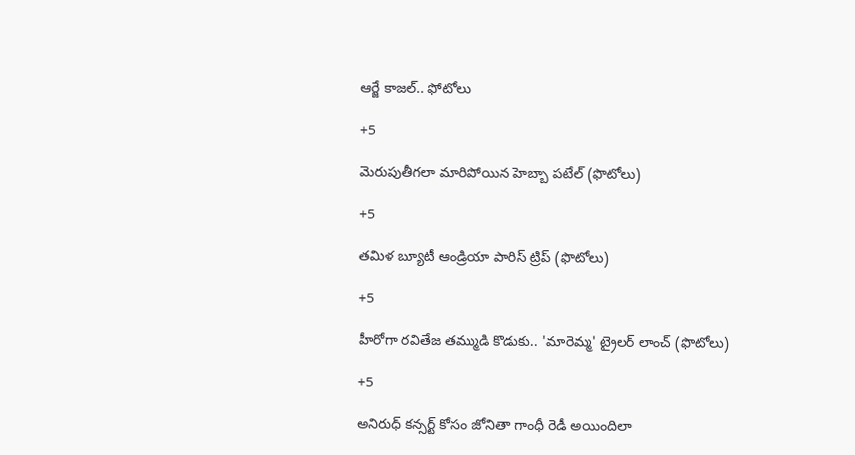ఆర్జే కాజల్.. ఫోటోలు

+5

మెరుపుతీగలా మారిపోయిన హెబ్బా పటేల్ (ఫొటోలు)

+5

తమిళ బ్యూటీ ఆండ్రియా పారిస్ ట్రిప్ (ఫొటోలు)

+5

హీరోగా రవితేజ తమ్ముడి కొడుకు.. 'మారెమ్మ' ట్రైలర్ లాంచ్ (ఫొటోలు)

+5

అనిరుధ్ కన్సర్ట్ కోసం జోనితా గాంధీ రెడీ అయిందిలా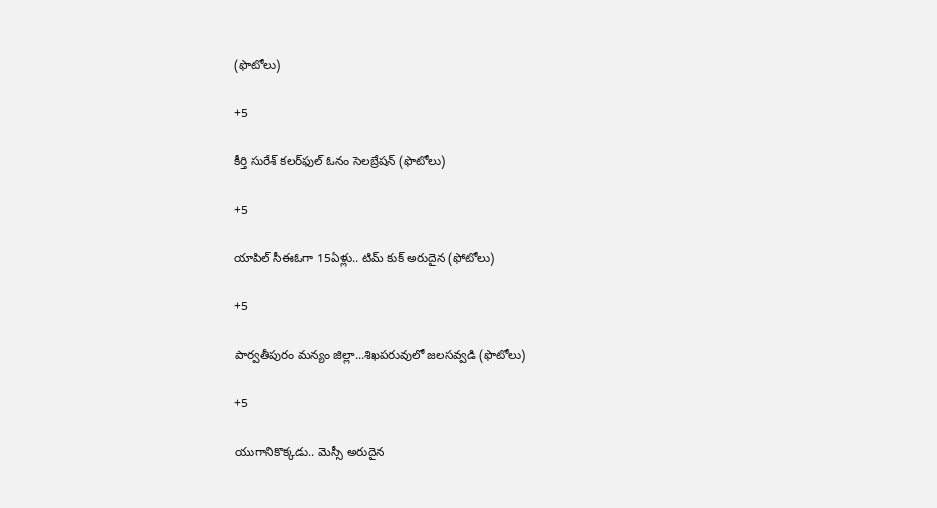(ఫొటోలు)

+5

కీర్తి సురేశ్ కలర్‌ఫుల్ ఓనం సెలబ్రేషన్ (ఫొటోలు)

+5

యాపిల్ సీఈఓగా 15ఏళ్లు.. టిమ్ కుక్ అరుదైన (ఫోటోలు)

+5

పార్వతీపురం మన్యం జిల్లా...శిఖపరువులో జలసవ్వడి (ఫొటోలు)

+5

యుగానికొక్కడు.. మెస్సీ అరుదైన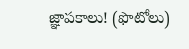జ్ఞాపకాలు! (ఫొటోలు)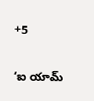+5

‘ఐ యామ్‌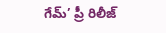గేమ్‌’ ప్రీ రిలీజ్‌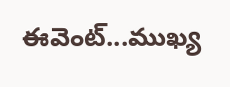ఈవెంట్‌...ముఖ్య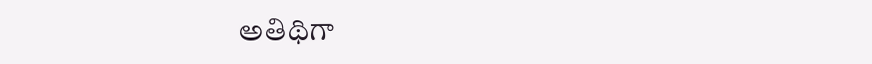అతిథిగా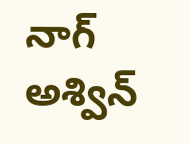నాగ్‌ అశ్విన్‌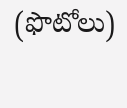(ఫొటోలు)